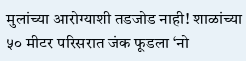मुलांच्या आरोग्याशी तडजोड नाही! शाळांच्या ५० मीटर परिसरात जंक फूडला ‘नो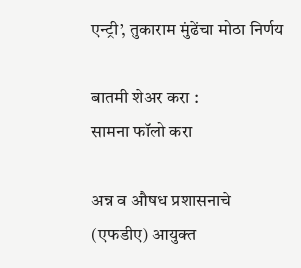एन्ट्री’, तुकाराम मुंढेंचा मोठा निर्णय

बातमी शेअर करा :
सामना फॉलो करा

अन्न व औषध प्रशासनाचे (एफडीए) आयुक्त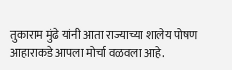तुकाराम मुंढे यांनी आता राज्याच्या शालेय पोषण आहाराकडे आपला मोर्चा वळवला आहे.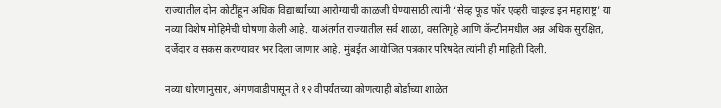राज्यातील दोन कोटींहून अधिक विद्यार्थ्यांच्या आरोग्याची काळजी घेण्यासाठी त्यांनी ‘सेव्ह फूड फॉर एव्हरी चाइल्ड इन महाराष्ट्र’ या नव्या विशेष मोहिमेची घोषणा केली आहे. याअंतर्गत राज्यातील सर्व शाळा, वसतिगृहे आणि कॅन्टीनमधील अन्न अधिक सुरक्षित, दर्जेदार व सकस करण्यावर भर दिला जाणार आहे. मुंबईत आयोजित पत्रकार परिषदेत त्यांनी ही माहिती दिली.

नव्या धोरणानुसार, अंगणवाडीपासून ते १२ वीपर्यंतच्या कोणत्याही बोर्डाच्या शाळेत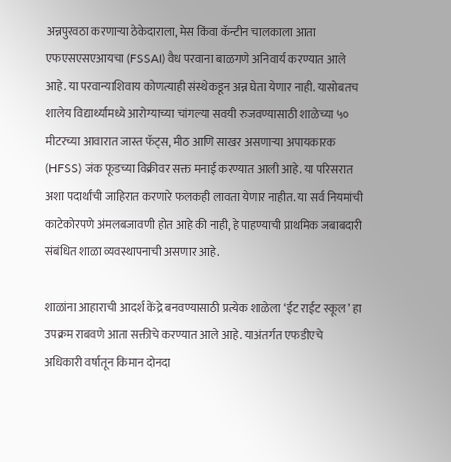अन्नपुरवठा करणाऱ्या ठेकेदाराला, मेस किंवा कॅन्टीन चालकाला आता एफएसएसएआयचा (FSSAI) वैध परवाना बाळगणे अनिवार्य करण्यात आले आहे. या परवान्याशिवाय कोणत्याही संस्थेकडून अन्न घेता येणार नाही. यासोबतच शालेय विद्यार्थ्यांमध्ये आरोग्याच्या चांगल्या सवयी रुजवण्यासाठी शाळेच्या ५० मीटरच्या आवारात जास्त फॅट्स, मीठ आणि साखर असणाऱ्या अपायकारक (HFSS) जंक फूडच्या विक्रीवर सक्त मनाई करण्यात आली आहे. या परिसरात अशा पदार्थांची जाहिरात करणारे फलकही लावता येणार नाहीत. या सर्व नियमांची काटेकोरपणे अंमलबजावणी होत आहे की नाही, हे पाहण्याची प्राथमिक जबाबदारी संबंधित शाळा व्यवस्थापनाची असणार आहे.

शाळांना आहाराची आदर्श केंद्रे बनवण्यासाठी प्रत्येक शाळेला ‘ईट राईट स्कूल’ हा उपक्रम राबवणे आता सक्तीचे करण्यात आले आहे. याअंतर्गत एफडीएचे अधिकारी वर्षातून किमान दोनदा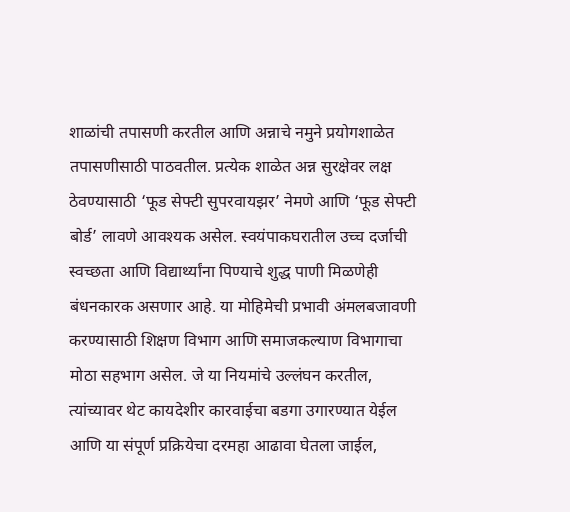शाळांची तपासणी करतील आणि अन्नाचे नमुने प्रयोगशाळेत तपासणीसाठी पाठवतील. प्रत्येक शाळेत अन्न सुरक्षेवर लक्ष ठेवण्यासाठी ‘फूड सेफ्टी सुपरवायझर’ नेमणे आणि ‘फूड सेफ्टी बोर्ड’ लावणे आवश्यक असेल. स्वयंपाकघरातील उच्च दर्जाची स्वच्छता आणि विद्यार्थ्यांना पिण्याचे शुद्ध पाणी मिळणेही बंधनकारक असणार आहे. या मोहिमेची प्रभावी अंमलबजावणी करण्यासाठी शिक्षण विभाग आणि समाजकल्याण विभागाचा मोठा सहभाग असेल. जे या नियमांचे उल्लंघन करतील, त्यांच्यावर थेट कायदेशीर कारवाईचा बडगा उगारण्यात येईल आणि या संपूर्ण प्रक्रियेचा दरमहा आढावा घेतला जाईल,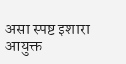असा स्पष्ट इशारा आयुक्त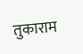तुकाराम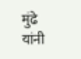मुंढे यांनी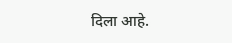दिला आहे.